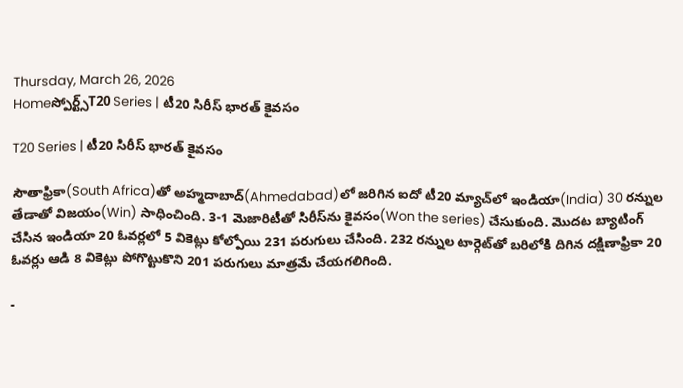Thursday, March 26, 2026
Homeస్పోర్ట్స్T20 Series | టీ20 సిరీస్ భారత్ కైవసం

T20 Series | టీ20 సిరీస్ భారత్ కైవసం

సౌతాఫ్రికా(South Africa)తో అహ్మదాబాద్‌(Ahmedabad)లో జరిగిన ఐదో టీ20 మ్యాచ్‌లో ఇండియా(India) 30 రన్నుల తేడాతో విజయం(Win) సాధించింది. 3-1 మెజారిటీతో సిరీస్‌ను కైవసం(Won the series) చేసుకుంది. మొదట బ్యాటింగ్ చేసిన ఇండియా 20 ఓవర్లలో 5 వికెట్లు కోల్పోయి 231 పరుగులు చేసింది. 232 రన్నుల టార్గెట్‌తో బరిలోకి దిగిన దక్షిణాఫ్రికా 20 ఓవర్లు ఆడి 8 వికెట్లు పోగొట్టుకొని 201 పరుగులు మాత్రమే చేయగలిగింది.

-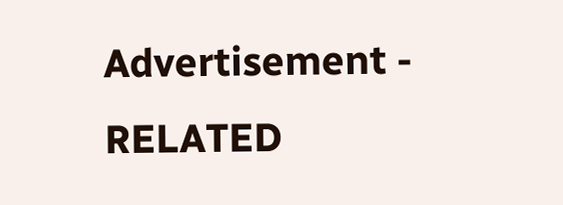Advertisement -
RELATED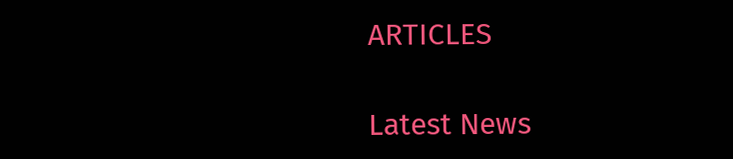ARTICLES

Latest News